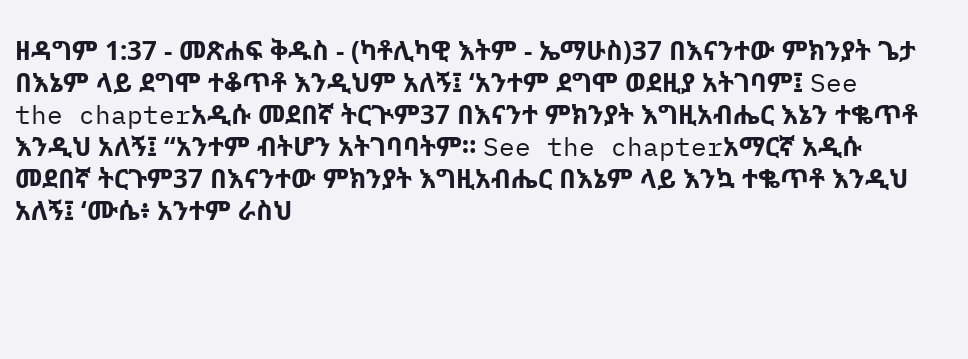ዘዳግም 1:37 - መጽሐፍ ቅዱስ - (ካቶሊካዊ እትም - ኤማሁስ)37 በእናንተው ምክንያት ጌታ በእኔም ላይ ደግሞ ተቆጥቶ እንዲህም አለኝ፤ ‘አንተም ደግሞ ወደዚያ አትገባም፤ See the chapterአዲሱ መደበኛ ትርጒም37 በእናንተ ምክንያት እግዚአብሔር እኔን ተቈጥቶ እንዲህ አለኝ፤ “አንተም ብትሆን አትገባባትም። See the chapterአማርኛ አዲሱ መደበኛ ትርጉም37 በእናንተው ምክንያት እግዚአብሔር በእኔም ላይ እንኳ ተቈጥቶ እንዲህ አለኝ፤ ‘ሙሴ፥ አንተም ራስህ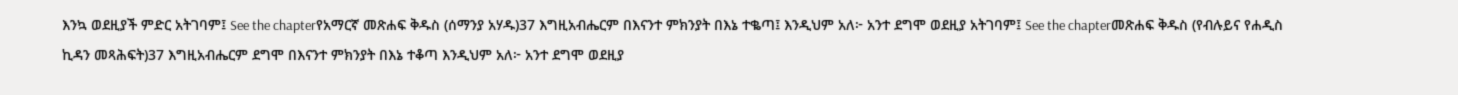እንኳ ወደዚያች ምድር አትገባም፤ See the chapterየአማርኛ መጽሐፍ ቅዱስ (ሰማንያ አሃዱ)37 እግዚአብሔርም በእናንተ ምክንያት በእኔ ተቈጣ፤ እንዲህም አለ፦ አንተ ደግሞ ወደዚያ አትገባም፤ See the chapterመጽሐፍ ቅዱስ (የብሉይና የሐዲስ ኪዳን መጻሕፍት)37 እግዚአብሔርም ደግሞ በእናንተ ምክንያት በእኔ ተቆጣ እንዲህም አለ፦ አንተ ደግሞ ወደዚያ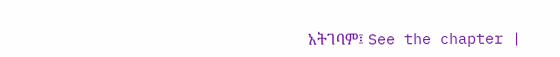አትገባም፤ See the chapter |